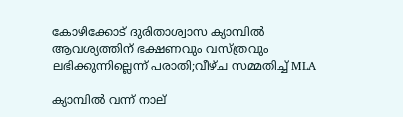കോഴിക്കോട് ദുരിതാശ്വാസ ക്യാമ്പിൽ ആവശ്യത്തിന് ഭക്ഷണവും വസ്ത്രവും ലഭിക്കുന്നില്ലെന്ന് പരാതി;വീഴ്ച സമ്മതിച്ച് MLA

ക്യാമ്പില്‍ വന്ന് നാല്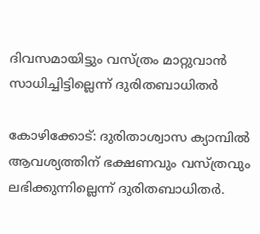ദിവസമായിട്ടും വസ്ത്രം മാറ്റുവാന്‍ സാധിച്ചിട്ടില്ലെന്ന് ദുരിതബാധിതര്‍

കോഴിക്കോട്: ദുരിതാശ്വാസ ക്യാമ്പില്‍ ആവശ്യത്തിന് ഭക്ഷണവും വസ്ത്രവും ലഭിക്കുന്നില്ലെന്ന് ദുരിതബാധിതര്‍.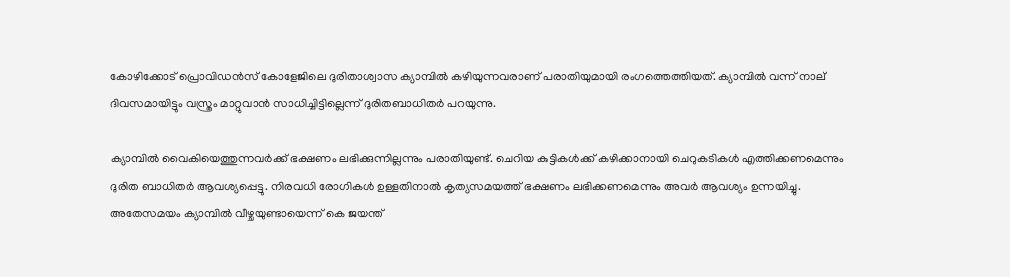കോഴിക്കോട് പ്രൊവിഡന്‍സ് കോളേജിലെ ദുരിതാശ്വാസ ക്യാമ്പില്‍ കഴിയുന്നവരാണ് പരാതിയുമായി രംഗത്തെത്തിയത്. ക്യാമ്പില്‍ വന്ന് നാല് ദിവസമായിട്ടും വസ്ത്രം മാറ്റുവാന്‍ സാധിച്ചിട്ടില്ലെന്ന് ദുരിതബാധിതര്‍ പറയുന്നു.

ക്യാമ്പില്‍ വൈകിയെത്തുന്നവര്‍ക്ക് ഭക്ഷണം ലഭിക്കുന്നില്ലന്നും പരാതിയുണ്ട്. ചെറിയ കുട്ടികള്‍ക്ക് കഴിക്കാനായി ചെറുകടികള്‍ എത്തിക്കണമെന്നും ദുരിത ബാധിതര്‍ ആവശ്യപ്പെട്ടു. നിരവധി രോഗികള്‍ ഉള്ളതിനാല്‍ കൃത്യസമയത്ത് ഭക്ഷണം ലഭിക്കണമെന്നും അവര്‍ ആവശ്യം ഉന്നയിച്ചു. അതേസമയം ക്യാമ്പില്‍ വീഴ്ചയുണ്ടായെന്ന് കെ ജയന്ത്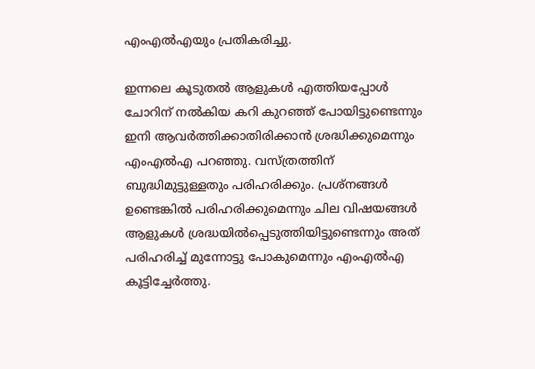എംഎല്‍എയും പ്രതികരിച്ചു.

ഇന്നലെ കൂടുതല്‍ ആളുകള്‍ എത്തിയപ്പോള്‍ ചോറിന് നല്‍കിയ കറി കുറഞ്ഞ് പോയിട്ടുണ്ടെന്നും ഇനി ആവര്‍ത്തിക്കാതിരിക്കാന്‍ ശ്രദ്ധിക്കുമെന്നും എംഎല്‍എ പറഞ്ഞു. വസ്ത്രത്തിന് ബുദ്ധിമുട്ടുള്ളതും പരിഹരിക്കും. പ്രശ്‌നങ്ങള്‍ ഉണ്ടെങ്കില്‍ പരിഹരിക്കുമെന്നും ചില വിഷയങ്ങള്‍ ആളുകള്‍ ശ്രദ്ധയില്‍പ്പെടുത്തിയിട്ടുണ്ടെന്നും അത് പരിഹരിച്ച് മുന്നോട്ടു പോകുമെന്നും എംഎല്‍എ കൂട്ടിച്ചേര്‍ത്തു.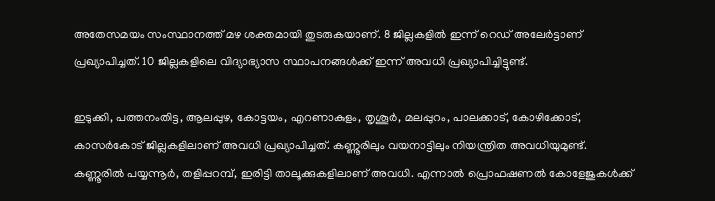അതേസമയം സംസ്ഥാനത്ത് മഴ ശക്തമായി തുടരുകയാണ്. 8 ജില്ലകളില്‍ ഇന്ന് റെഡ് അലേര്‍ട്ടാണ് പ്രഖ്യാപിച്ചത്. 10 ജില്ലകളിലെ വിദ്യാഭ്യാസ സ്ഥാപനങ്ങള്‍ക്ക് ഇന്ന് അവധി പ്രഖ്യാപിച്ചിട്ടുണ്ട്.

ഇടുക്കി, പത്തനംതിട്ട, ആലപ്പുഴ, കോട്ടയം, എറണാകുളം, തൃശൂര്‍, മലപ്പുറം, പാലക്കാട്, കോഴിക്കോട്, കാസര്‍കോട് ജില്ലകളിലാണ് അവധി പ്രഖ്യാപിച്ചത്. കണ്ണൂരിലും വയനാട്ടിലും നിയന്ത്രിത അവധിയുമുണ്ട്. കണ്ണൂരില്‍ പയ്യന്നൂര്‍, തളിപ്പറമ്പ്, ഇരിട്ടി താലൂക്കുകളിലാണ് അവധി. എന്നാല്‍ പ്രൊഫഷണല്‍ കോളേജുകള്‍ക്ക്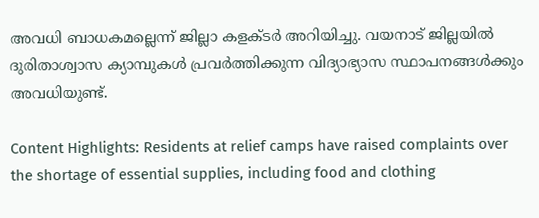അവധി ബാധകമല്ലെന്ന് ജില്ലാ കളക്ടര്‍ അറിയിച്ചു. വയനാട് ജില്ലയില്‍ ദുരിതാശ്വാസ ക്യാമ്പുകള്‍ പ്രവര്‍ത്തിക്കുന്ന വിദ്യാഭ്യാസ സ്ഥാപനങ്ങള്‍ക്കും അവധിയുണ്ട്.

Content Highlights: Residents at relief camps have raised complaints over the shortage of essential supplies, including food and clothing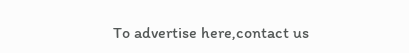To advertise here,contact us